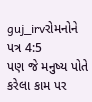guj_irvરોમનોને પત્ર 4:5
પણ જે મનુષ્ય પોતે કરેલા કામ પર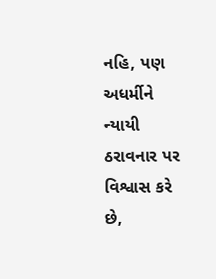નહિ, પણ અધર્મીને ન્યાયી ઠરાવનાર પર વિશ્વાસ કરે છે,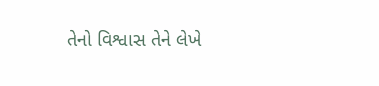તેનો વિશ્વાસ તેને લેખે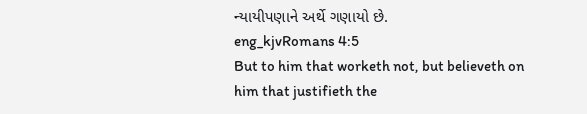ન્યાયીપણાને અર્થે ગણાયો છે.
eng_kjvRomans 4:5
But to him that worketh not, but believeth on him that justifieth the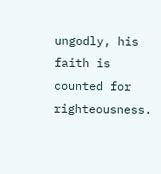ungodly, his faith is counted for righteousness.